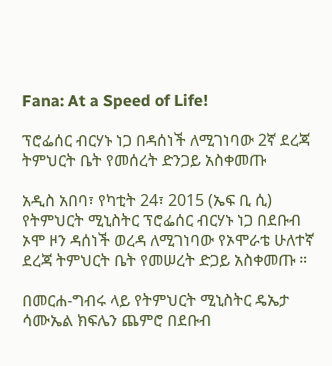Fana: At a Speed of Life!

ፕሮፌሰር ብርሃኑ ነጋ በዳሰነች ለሚገነባው 2ኛ ደረጃ ትምህርት ቤት የመሰረት ድንጋይ አስቀመጡ

አዲስ አበባ፣ የካቲት 24፣ 2015 (ኤፍ ቢ ሲ) የትምህርት ሚኒስትር ፕሮፌሰር ብርሃኑ ነጋ በደቡብ ኦሞ ዞን ዳሰነች ወረዳ ለሚገነባው የኦሞራቴ ሁለተኛ ደረጃ ትምህርት ቤት የመሠረት ድጋይ አስቀመጡ ።

በመርሐ-ግብሩ ላይ የትምህርት ሚኒስትር ዴኤታ ሳሙኤል ክፍሌን ጨምሮ በደቡብ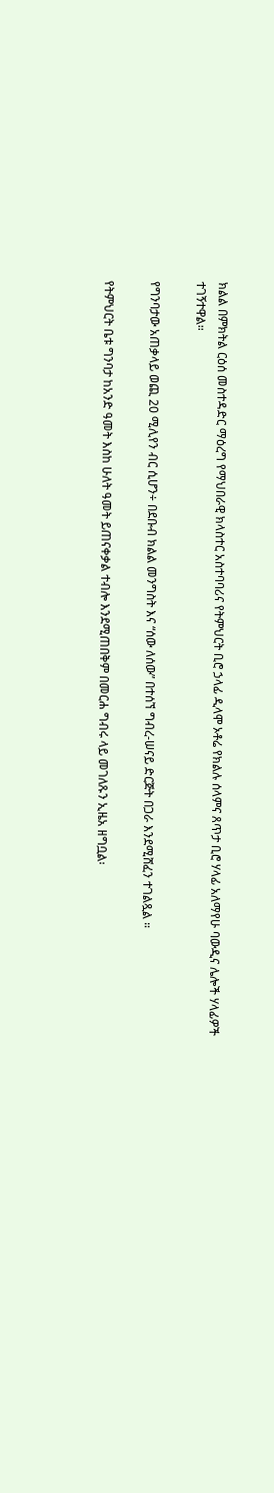ክልል በምክትል ርዕሰ መስተዳድር ማዕረግ የማህበራዊ ክላስተር አስተባባሪና የትምህርት ቢሮ ኃላፊ ዲላሞ ኦቶሬ የክልሉ ሰላምና ጸጥታ ቢሮ ሃላፊ አለማየሁ ባውዲና ሌሎች ሃላፊዎች ተገኝተዋል።

የግንባታው አጠቃላይ ወጪ 20 ሚሊየን ብር ሲሆን÷ በደቡብ ክልል መንግስት እና “ሰው ለሰው” በተሰኘ ግብረ-ሠናይ ድርጅት በጋራ እንደሚሸፈን ተገልጿል ።

የትምህርት ቤቱ ግንባታ ከአንድ ዓመት እስከ ሁለት ዓመት ይጠናቀቃል ተብሎ እንደሚጠበቅም በመርሐ ግብሩ ላይ መገለጹን ኢዜአ ዘግቧል፡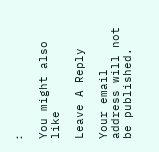፡

You might also like

Leave A Reply

Your email address will not be published.